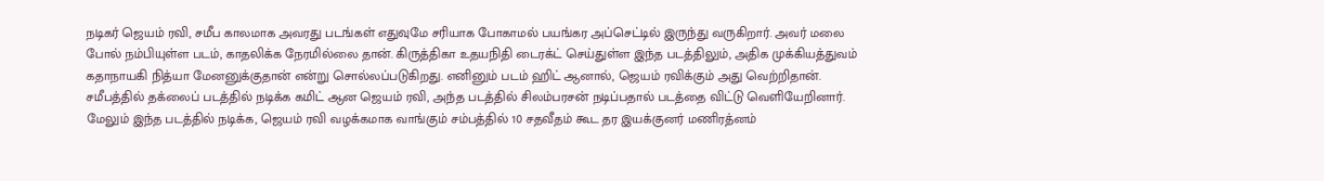நடிகர் ஜெயம் ரவி, சமீப காலமாக அவரது படங்கள் எதுவுமே சரியாக போகாமல் பயங்கர அப்செட்டில் இருந்து வருகிறார். அவர் மலை போல் நம்பியுள்ள படம், காதலிக்க நேரமில்லை தான். கிருத்திகா உதயநிதி டைரக்ட் செய்துள்ள இந்த படத்திலும், அதிக முக்கியத்துவம் கதாநாயகி நித்யா மேனனுக்குதான் என்று சொல்லப்படுகிறது. எனினும் படம் ஹிட் ஆனால், ஜெயம் ரவிக்கும் அது வெற்றிதான்.
சமீபத்தில் தக்லைப் படத்தில் நடிக்க கமிட் ஆன ஜெயம் ரவி, அந்த படத்தில் சிலம்பரசன் நடிப்பதால் படத்தை விட்டு வெளியேறினார். மேலும் இந்த படத்தில் நடிக்க, ஜெயம் ரவி வழக்கமாக வாங்கும் சம்பத்தில் 10 சதவீதம் கூட தர இயக்குனர் மணிரத்னம்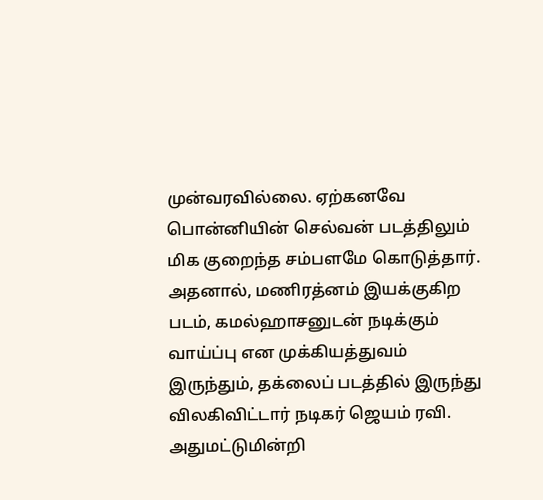முன்வரவில்லை. ஏற்கனவே பொன்னியின் செல்வன் படத்திலும் மிக குறைந்த சம்பளமே கொடுத்தார்.
அதனால், மணிரத்னம் இயக்குகிற படம், கமல்ஹாசனுடன் நடிக்கும் வாய்ப்பு என முக்கியத்துவம் இருந்தும், தக்லைப் படத்தில் இருந்து விலகிவிட்டார் நடிகர் ஜெயம் ரவி. அதுமட்டுமின்றி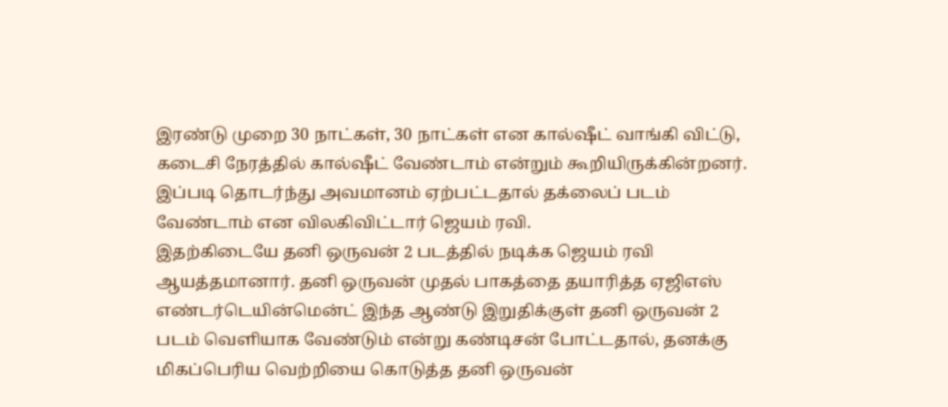இரண்டு முறை 30 நாட்கள், 30 நாட்கள் என கால்ஷீட் வாங்கி விட்டு, கடைசி நேரத்தில் கால்ஷீட் வேண்டாம் என்றும் கூறியிருக்கின்றனர். இப்படி தொடர்ந்து அவமானம் ஏற்பட்டதால் தக்லைப் படம் வேண்டாம் என விலகிவிட்டார் ஜெயம் ரவி.
இதற்கிடையே தனி ஒருவன் 2 படத்தில் நடிக்க ஜெயம் ரவி ஆயத்தமானார். தனி ஒருவன் முதல் பாகத்தை தயாரித்த ஏஜிஎஸ் எண்டர்டெயின்மென்ட் இந்த ஆண்டு இறுதிக்குள் தனி ஒருவன் 2 படம் வெளியாக வேண்டும் என்று கண்டிசன் போட்டதால், தனக்கு மிகப்பெரிய வெற்றியை கொடுத்த தனி ஒருவன்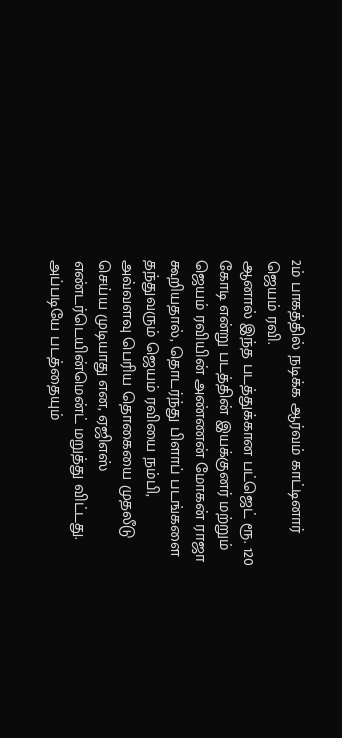2ம் பாகத்தில் நடிக்க ஆர்வம் காட்டினார் ஜெயம் ரவி.
ஆனால் இந்த படத்துக்கான பட்ஜெட் ரூ. 120 கோடி என்று படத்தின் இயக்குனர் மற்றும் ஜெயம் ரவியின் அண்ணன் மோகன் ராஜா கூறியதால், தொடர்ந்து பிளாப் படங்களை தந்துவரும் ஜெயம் ரவியை நம்பி, அவ்வளவு பெரிய தொகையை முதலீடு செய்ய முடியாது என, ஏஜிஎஸ் எண்டர்டெயின்மென்ட் மறுத்து விட்டது. அப்படியே படத்தையும்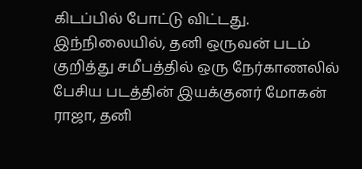கிடப்பில் போட்டு விட்டது.
இந்நிலையில், தனி ஒருவன் படம் குறித்து சமீபத்தில் ஒரு நேர்காணலில் பேசிய படத்தின் இயக்குனர் மோகன் ராஜா, தனி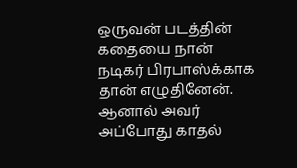ஒருவன் படத்தின் கதையை நான் நடிகர் பிரபாஸ்க்காக தான் எழுதினேன். ஆனால் அவர் அப்போது காதல்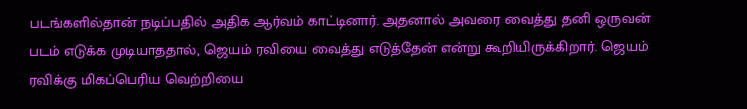படங்களில்தான் நடிப்பதில் அதிக ஆர்வம் காட்டினார். அதனால் அவரை வைத்து தனி ஒருவன் படம் எடுக்க முடியாததால், ஜெயம் ரவியை வைத்து எடுத்தேன் என்று கூறியிருக்கிறார். ஜெயம் ரவிக்கு மிகப்பெரிய வெற்றியை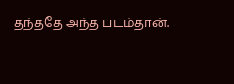தந்ததே அந்த படம்தான்.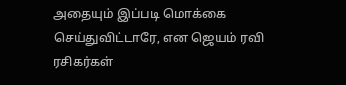அதையும் இப்படி மொக்கை செய்துவிட்டாரே, என ஜெயம் ரவி ரசிகர்கள்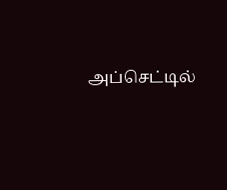அப்செட்டில்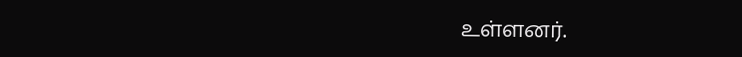உள்ளனர்.